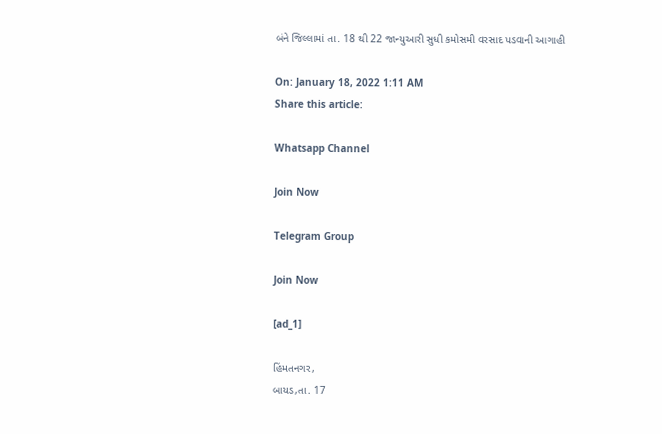બંને જિલ્લામાં તા. 18 થી 22 જાન્યુઆરી સુધી કમોસમી વરસાદ પડવાની આગાહી

On: January 18, 2022 1:11 AM
Share this article:

Whatsapp Channel

Join Now

Telegram Group

Join Now

[ad_1]

હિંમતનગર,
બાયડ,તા. 17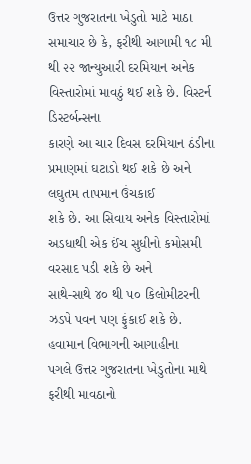ઉત્તર ગુજરાતના ખેડુતો માટે માઠા સમાચાર છે કે, ફરીથી આગામી ૧૮ મી
થી ૨૨ જાન્યુઆરી દરમિયાન અનેક વિસ્તારોમાં માવઠું થઈ શકે છે. વિસ્ટર્ન ડિસ્ટર્બન્સના
કારણે આ ચાર દિવસ દરમિયાન ઠંડીના પ્રમાણમાં ઘટાડો થઈ શકે છે અને લઘુતમ તાપમાન ઉંચકાઈ
શકે છે. આ સિવાય અનેક વિસ્તારોમાં અડધાથી એક ઈંચ સુધીનો કમોસમી વરસાદ પડી શકે છે અને
સાથે-સાથે ૪૦ થી ૫૦ કિલોમીટરની ઝડપે પવન પણ ફુંકાઈ શકે છે. હવામાન વિભાગની આગાહીના
પગલે ઉત્તર ગુજરાતના ખેડુતોના માથે ફરીથી માવઠાનો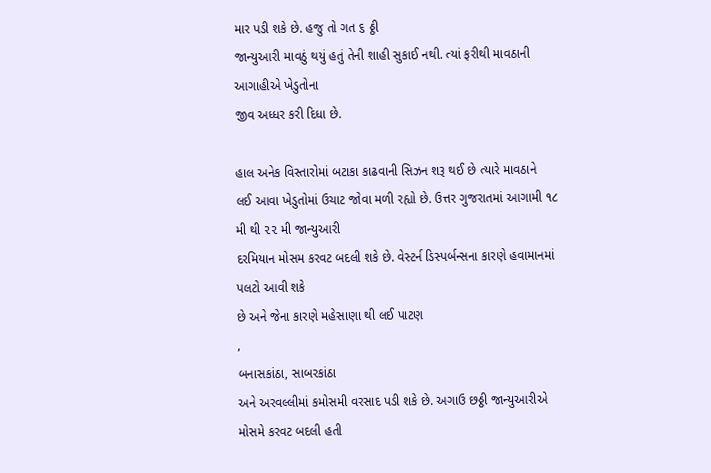માર પડી શકે છે. હજુ તો ગત ૬ ઠ્ઠી
જાન્યુઆરી માવઠું થયું હતું તેની શાહી સુકાઈ નથી. ત્યાં ફરીથી માવઠાની આગાહીએ ખેડુતોના
જીવ અધ્ધર કરી દિધા છે.

હાલ અનેક વિસ્તારોમાં બટાકા કાઢવાની સિઝન શરૂ થઈ છે ત્યારે માવઠાને
લઈ આવા ખેડુતોમાં ઉચાટ જોવા મળી રહ્યો છે. ઉત્તર ગુજરાતમાં આગામી ૧૮ મી થી ૨૨ મી જાન્યુઆરી
દરમિયાન મોસમ કરવટ બદલી શકે છે. વેસ્ટર્ન ડિસ્પર્બન્સના કારણે હવામાનમાં પલટો આવી શકે
છે અને જેના કારણે મહેસાણા થી લઈ પાટણ
,
બનાસકાંઠા, સાબરકાંઠા
અને અરવલ્લીમાં કમોસમી વરસાદ પડી શકે છે. અગાઉ છઠ્ઠી જાન્યુઆરીએ મોસમે કરવટ બદલી હતી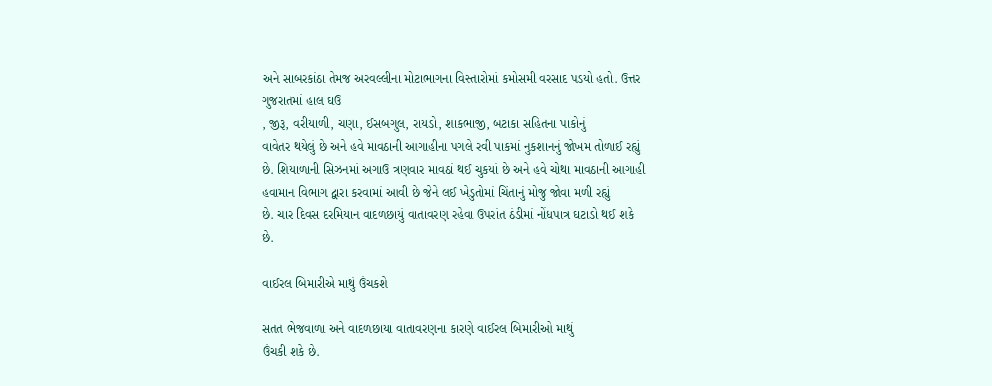અને સાબરકાંઠા તેમજ અરવલ્લીના મોટાભાગના વિસ્તારોમાં કમોસમી વરસાદ પડયો હતો. ઉત્તર
ગુજરાતમાં હાલ ઘઉ
, જીરૂ, વરીયાળી, ચણા, ઈસબગુલ, રાયડો, શાકભાજી, બટાકા સહિતના પાકોનું
વાવેતર થયેલું છે અને હવે માવઠાની આગાહીના પગલે રવી પાકમાં નુકશાનનું જોખમ તોળાઈ રહ્યું
છે. શિયાળાની સિઝનમાં અગાઉ ત્રણવાર માવઠાં થઈ ચુકયાં છે અને હવે ચોથા માવઠાની આગાહી
હવામાન વિભાગ દ્વારા કરવામાં આવી છે જેને લઈ ખેડુતોમાં ચિંતાનું મોજુ જોવા મળી રહ્યું
છે. ચાર દિવસ દરમિયાન વાદળછાયું વાતાવરણ રહેવા ઉપરાંત ઠંડીમાં નોંધપાત્ર ઘટાડો થઈ શકે
છે.

વાઈરલ બિમારીએ માથું ઉંચકશે

સતત ભેજવાળા અને વાદળછાયા વાતાવરણના કારણે વાઈરલ બિમારીઓ માથું
ઉંચકી શકે છે.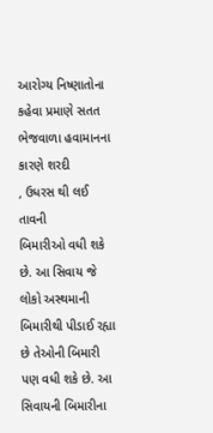આરોગ્ય નિષ્ણાતોના કહેવા પ્રમાણે સતત ભેજવાળા હવામાનના કારણે શરદી
, ઉધરસ થી લઈ તાવની
બિમારીઓ વધી શકે છે. આ સિવાય જે લોકો અસ્થમાની બિમારીથી પીડાઈ રહ્યા છે તેઓની બિમારી
પણ વધી શકે છે. આ સિવાયની બિમારીના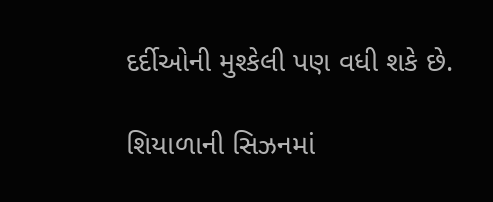દર્દીઓની મુશ્કેલી પણ વધી શકે છે.

શિયાળાની સિઝનમાં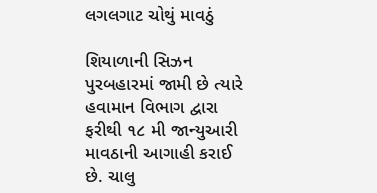લગલગાટ ચોથું માવઠું

શિયાળાની સિઝન પુરબહારમાં જામી છે ત્યારે હવામાન વિભાગ દ્વારા
ફરીથી ૧૮ મી જાન્યુઆરી માવઠાની આગાહી કરાઈ છે. ચાલુ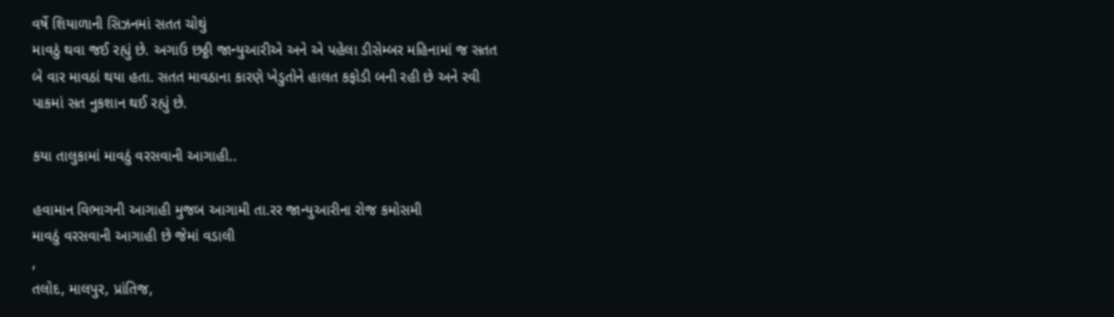વર્ષે શિયાળાની સિઝનમાં સતત ચોથું
માવઠું થવા જઈ રહ્યું છે. અગાઉ છઠ્ઠી જાન્યુઆરીએ અને એ પહેલા ડીસેમ્બર મહિનામાં જ સતત
બે વાર માવઠાં થયા હતા. સતત માવઠાના કારણે ખેડુતોને હાલત કફોડી બની રહી છે અને રવી
પાકમાં સત નુકશાન થઈ રહ્યું છે.

કયા તાલુકામાં માવઠું વરસવાની આગાહી..

હવામાન વિભાગની આગાહી મુજબ આગામી તા.રર જાન્યુઆરીના રોજ કમોસમી
માવઠું વરસવાની આગાહી છે જેમાં વડાલી
,
તલોદ, માલપુર, પ્રાંતિજ,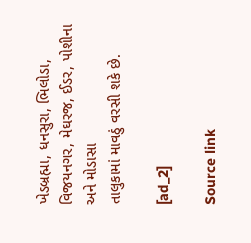ખેડબ્રહ્મા, ધનસુરા, ભિલોડા, વિજયનગર, મેઘરજ, ઈડર, પોશીના અને મોડાસા
તાલુકામાં માવઠું વરસી શકે છે.

[ad_2]

Source link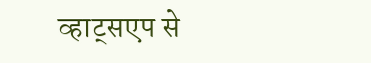व्हाट्सएप से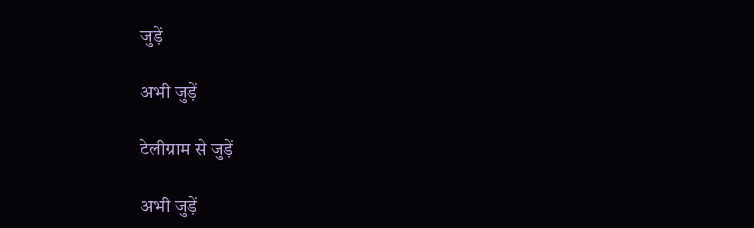जुड़ें

अभी जुड़ें

टेलीग्राम से जुड़ें

अभी जुड़ें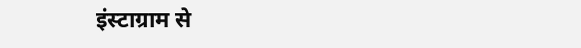इंस्टाग्राम से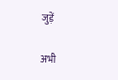जुड़ें

अभी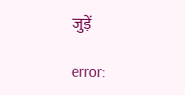जुड़ें

error: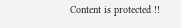Content is protected !!